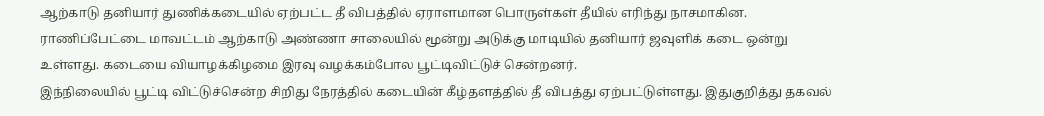ஆற்காடு தனியார் துணிக்கடையில் ஏற்பட்ட தீ விபத்தில் ஏராளமான பொருள்கள் தீயில் எரிந்து நாசமாகின.
ராணிப்பேட்டை மாவட்டம் ஆற்காடு அண்ணா சாலையில் மூன்று அடுக்கு மாடியில் தனியார் ஜவுளிக் கடை ஒன்று உள்ளது. கடையை வியாழக்கிழமை இரவு வழக்கம்போல பூட்டிவிட்டுச் சென்றனர்.
இந்நிலையில் பூட்டி விட்டுச்சென்ற சிறிது நேரத்தில் கடையின் கீழ்தளத்தில் தீ விபத்து ஏற்பட்டுள்ளது. இதுகுறித்து தகவல்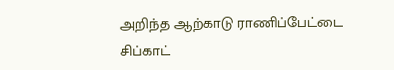அறிந்த ஆற்காடு ராணிப்பேட்டை சிப்காட்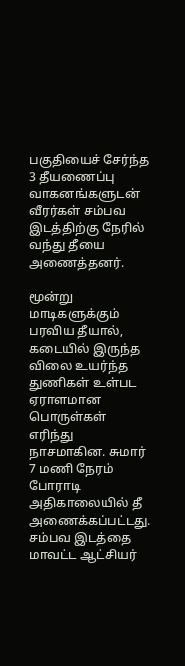பகுதியைச் சேர்ந்த 3 தீயணைப்பு வாகனங்களுடன் வீரர்கள் சம்பவ இடத்திற்கு நேரில் வந்து தீயை அணைத்தனர்.

மூன்று மாடிகளுக்கும் பரவிய தீயால், கடையில் இருந்த விலை உயர்ந்த துணிகள் உள்பட ஏராளமான பொருள்கள் எரிந்து நாசமாகின. சுமார் 7 மணி நேரம் போராடி அதிகாலையில் தீ அணைக்கப்பட்டது.
சம்பவ இடத்தை மாவட்ட ஆட்சியர்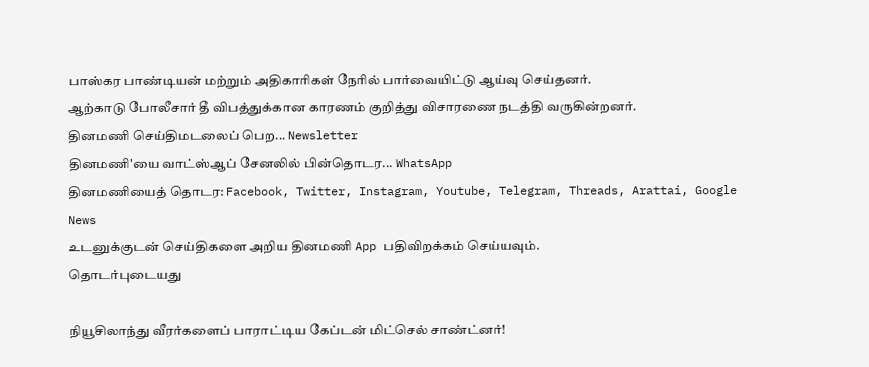பாஸ்கர பாண்டியன் மற்றும் அதிகாரிகள் நேரில் பார்வையிட்டு ஆய்வு செய்தனர்.
ஆற்காடு போலீசார் தீ விபத்துக்கான காரணம் குறித்து விசாரணை நடத்தி வருகின்றனர்.
தினமணி செய்திமடலைப் பெற... Newsletter
தினமணி'யை வாட்ஸ்ஆப் சேனலில் பின்தொடர... WhatsApp
தினமணியைத் தொடர: Facebook, Twitter, Instagram, Youtube, Telegram, Threads, Arattai, Google News
உடனுக்குடன் செய்திகளை அறிய தினமணி App பதிவிறக்கம் செய்யவும்.
தொடர்புடையது

நியூசிலாந்து வீரர்களைப் பாராட்டிய கேப்டன் மிட்செல் சாண்ட்னர்!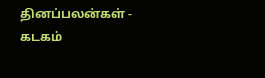தினப்பலன்கள் - கடகம்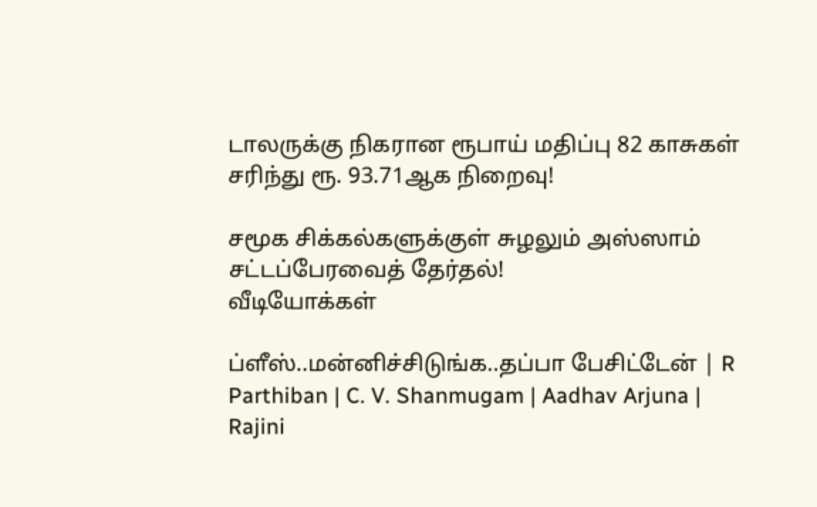டாலருக்கு நிகரான ரூபாய் மதிப்பு 82 காசுகள் சரிந்து ரூ. 93.71ஆக நிறைவு!

சமூக சிக்கல்களுக்குள் சுழலும் அஸ்ஸாம் சட்டப்பேரவைத் தேர்தல்!
வீடியோக்கள்

ப்ளீஸ்..மன்னிச்சிடுங்க..தப்பா பேசிட்டேன் | R Parthiban | C. V. Shanmugam | Aadhav Arjuna | Rajini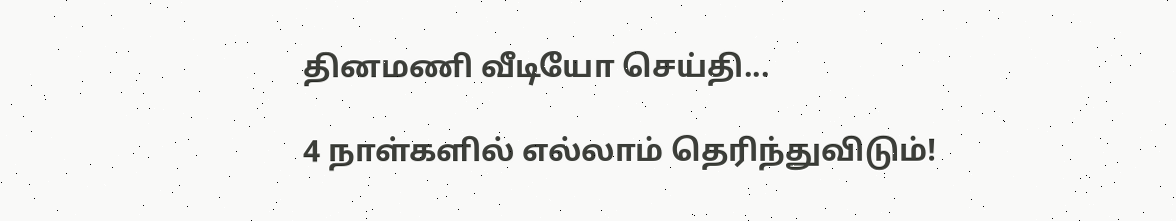தினமணி வீடியோ செய்தி...

4 நாள்களில் எல்லாம் தெரிந்துவிடும்!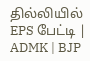தில்லியில் EPS பேட்டி | ADMK | BJP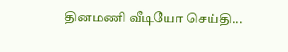தினமணி வீடியோ செய்தி...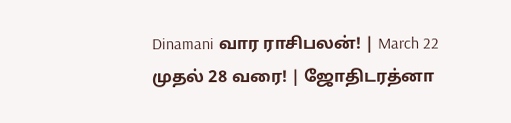Dinamani வார ராசிபலன்! | March 22 முதல் 28 வரை! | ஜோதிடரத்னா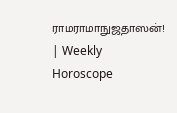ராமராமாநுஜதாஸன்! | Weekly Horoscope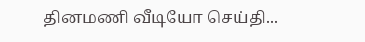தினமணி வீடியோ செய்தி...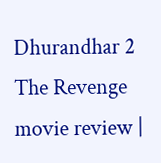Dhurandhar 2 The Revenge movie review |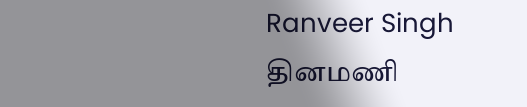Ranveer Singh
தினமணி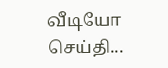வீடியோ செய்தி...